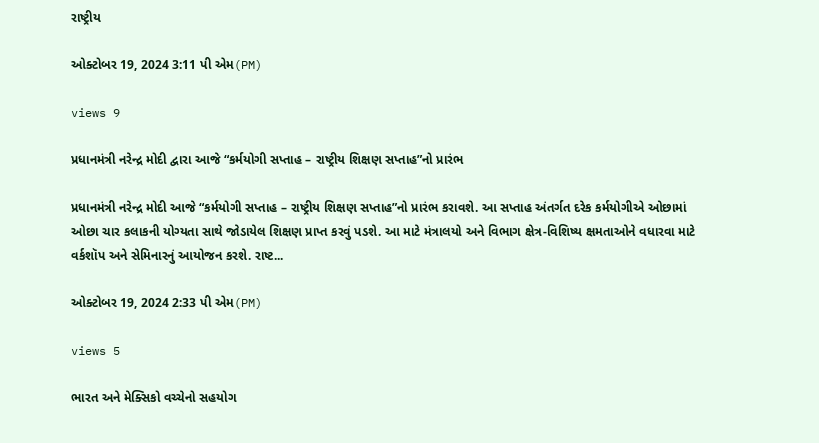રાષ્ટ્રીય

ઓક્ટોબર 19, 2024 3:11 પી એમ(PM)

views 9

પ્રધાનમંત્રી નરેન્દ્ર મોદી દ્વારા આજે “કર્મયોગી સપ્તાહ – રાષ્ટ્રીય શિક્ષણ સપ્તાહ”નો પ્રારંભ

પ્રધાનમંત્રી નરેન્દ્ર મોદી આજે “કર્મયોગી સપ્તાહ – રાષ્ટ્રીય શિક્ષણ સપ્તાહ”નો પ્રારંભ કરાવશે. આ સપ્તાહ અંતર્ગત દરેક કર્મયોગીએ ઓછામાં ઓછા ચાર કલાકની યોગ્યતા સાથે જોડાયેલ શિક્ષણ પ્રાપ્ત કરવું પડશે. આ માટે મંત્રાલયો અને વિભાગ ક્ષેત્ર-વિશિષ્ય ક્ષમતાઓને વધારવા માટે વર્કશૉપ અને સેમિનારનું આયોજન કરશે. રાષ્ટ...

ઓક્ટોબર 19, 2024 2:33 પી એમ(PM)

views 5

ભારત અને મેક્સિકો વચ્ચેનો સહયોગ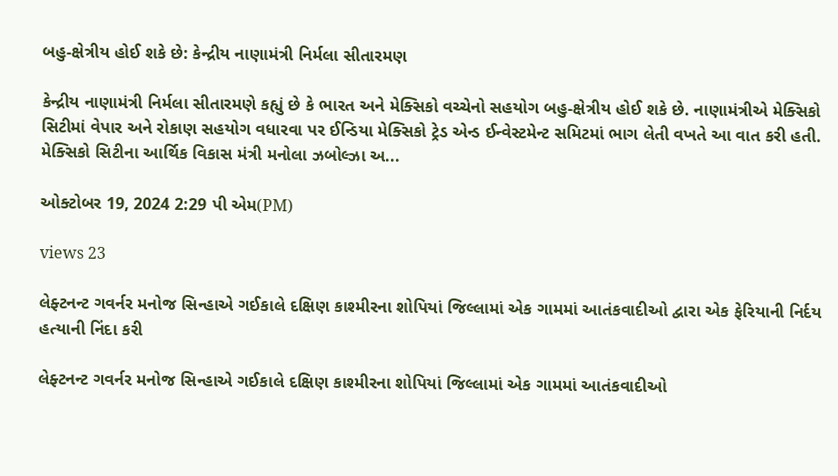બહુ-ક્ષેત્રીય હોઈ શકે છે: કેન્દ્રીય નાણામંત્રી નિર્મલા સીતારમણ

કેન્દ્રીય નાણામંત્રી નિર્મલા સીતારમણે કહ્યું છે કે ભારત અને મેક્સિકો વચ્ચેનો સહયોગ બહુ-ક્ષેત્રીય હોઈ શકે છે. નાણામંત્રીએ મેક્સિકો સિટીમાં વેપાર અને રોકાણ સહયોગ વધારવા પર ઈન્ડિયા મેક્સિકો ટ્રેડ એન્ડ ઈન્વેસ્ટમેન્ટ સમિટમાં ભાગ લેતી વખતે આ વાત કરી હતી. મેક્સિકો સિટીના આર્થિક વિકાસ મંત્રી મનોલા ઝબોલ્ઝા અ...

ઓક્ટોબર 19, 2024 2:29 પી એમ(PM)

views 23

લેફ્ટનન્ટ ગવર્નર મનોજ સિન્હાએ ગઈકાલે દક્ષિણ કાશ્મીરના શોપિયાં જિલ્લામાં એક ગામમાં આતંકવાદીઓ દ્વારા એક ફેરિયાની નિર્દય હત્યાની નિંદા કરી

લેફ્ટનન્ટ ગવર્નર મનોજ સિન્હાએ ગઈકાલે દક્ષિણ કાશ્મીરના શોપિયાં જિલ્લામાં એક ગામમાં આતંકવાદીઓ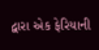દ્વારા એક ફેરિયાની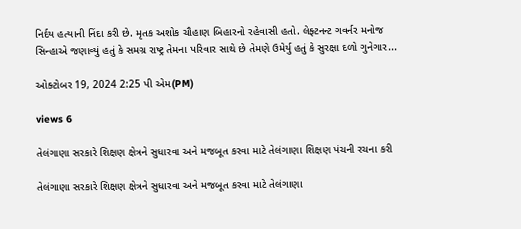નિર્દય હત્યાની નિંદા કરી છે. મૃતક અશોક ચૌહાણ બિહારનો રહેવાસી હતો. લેફ્ટનન્ટ ગવર્નર મનોજ સિન્હાએ જણાવ્યું હતું કે સમગ્ર રાષ્ટ્ર તેમના પરિવાર સાથે છે તેમણે ઉમેર્યુ હતું કે સુરક્ષા દળો ગુનેગાર...

ઓક્ટોબર 19, 2024 2:25 પી એમ(PM)

views 6

તેલંગાણા સરકારે શિક્ષણ ક્ષેત્રને સુધારવા અને મજબૂત કરવા માટે તેલંગાણા શિક્ષણ પંચની રચના કરી

તેલંગાણા સરકારે શિક્ષણ ક્ષેત્રને સુધારવા અને મજબૂત કરવા માટે તેલંગાણા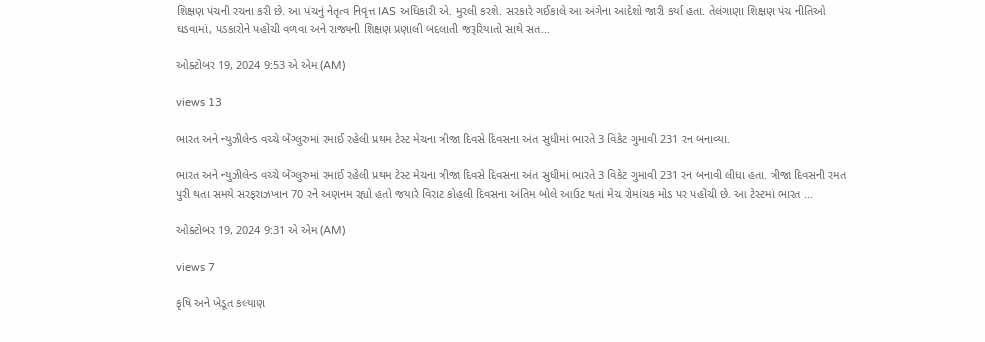શિક્ષણ પંચની રચના કરી છે. આ પંચનું નેતૃત્વ નિવૃત્ત IAS અધિકારી એ. મુરલી કરશે. સરકારે ગઈકાલે આ અંગેના આદેશો જારી કર્યા હતા. તેલંગાણા શિક્ષણ પંચ નીતિઓ ઘડવામાં, પડકારોને પહોંચી વળવા અને રાજ્યની શિક્ષણ પ્રણાલી બદલાતી જરૂરિયાતો સાથે સત...

ઓક્ટોબર 19, 2024 9:53 એ એમ (AM)

views 13

ભારત અને ન્યુઝીલેન્ડ વચ્ચે બેંગ્લુરુમાં રમાઈ રહેલી પ્રથમ ટેસ્ટ મેચના ત્રીજા દિવસે દિવસના અંત સુધીમાં ભારતે 3 વિકેટ ગુમાવી 231 રન બનાવ્યા.

ભારત અને ન્યુઝીલેન્ડ વચ્ચે બેંગ્લુરુમાં રમાઈ રહેલી પ્રથમ ટેસ્ટ મેચના ત્રીજા દિવસે દિવસના અંત સુધીમાં ભારતે 3 વિકેટ ગુમાવી 231 રન બનાવી લીધા હતા. ત્રીજા દિવસની રમત પુરી થતા સમયે સરફરાઝખાન 70 રને અણનમ રહ્યો હતો જયારે વિરાટ કોહલી દિવસના અંતિમ બોલે આઉટ થતાં મેચ રોમાંચક મોડ પર પહોંચી છે. આ ટેસ્ટમાં ભારત ...

ઓક્ટોબર 19, 2024 9:31 એ એમ (AM)

views 7

કૃષિ અને ખેડૂત કલ્યાણ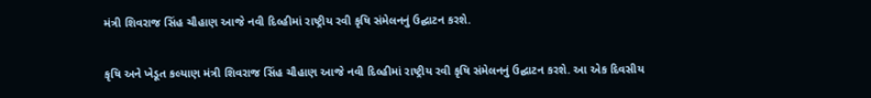મંત્રી શિવરાજ સિંહ ચૌહાણ આજે નવી દિલ્હીમાં રાષ્ટ્રીય રવી કૃષિ સંમેલનનું ઉદ્ઘાટન કરશે.

કૃષિ અને ખેડૂત કલ્યાણ મંત્રી શિવરાજ સિંહ ચૌહાણ આજે નવી દિલ્હીમાં રાષ્ટ્રીય રવી કૃષિ સંમેલનનું ઉદ્ઘાટન કરશે. આ એક દિવસીય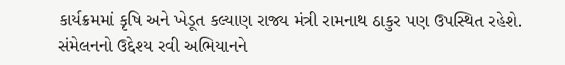કાર્યક્રમમાં કૃષિ અને ખેડૂત કલ્યાણ રાજ્ય મંત્રી રામનાથ ઠાકુર પણ ઉપસ્થિત રહેશે. સંમેલનનો ઉદ્દેશ્ય રવી અભિયાનને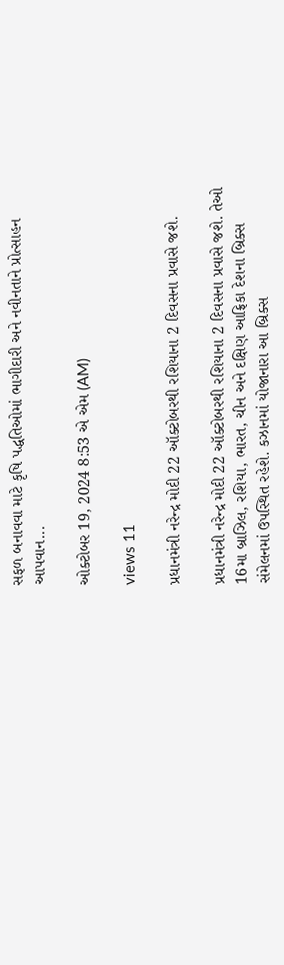સફળ બનાવવા માટે કૃષિ પદ્ધતિઓમાં ભાગીદારી અને નવીનતાને પ્રોત્સાહન આપવાન...

ઓક્ટોબર 19, 2024 8:53 એ એમ (AM)

views 11

પ્રધાનમંત્રી નરેન્દ્ર મોદી 22 ઑક્ટોબરથી રશિયાના 2 દિવસના પ્રવાસે જશે.

પ્રધાનમંત્રી નરેન્દ્ર મોદી 22 ઑક્ટોબરથી રશિયાના 2 દિવસના પ્રવાસે જશે. તેઓ 16મા બ્રાઝિલ, રશિયા, ભારત, ચીન અને દક્ષિણ આફ્રિકા દેશના બ્રિક્સ સંમેલનમાં ઉપસ્થિત રહેશે. કઝાનમાં યોજાનારા આ બ્રિક્સ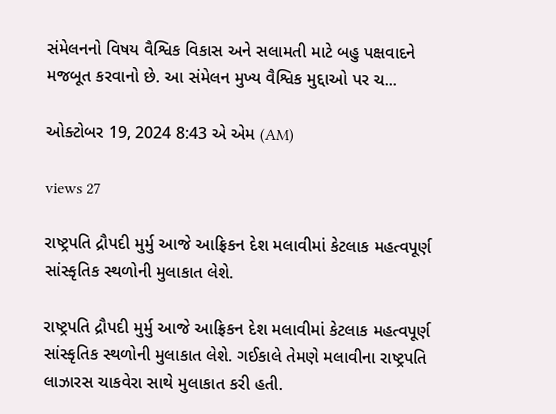સંમેલનનો વિષય વૈશ્વિક વિકાસ અને સલામતી માટે બહુ પક્ષવાદને મજબૂત કરવાનો છે. આ સંમેલન મુખ્ય વૈશ્વિક મુદ્દાઓ પર ચ...

ઓક્ટોબર 19, 2024 8:43 એ એમ (AM)

views 27

રાષ્ટ્રપતિ દ્રૌપદી મુર્મુ આજે આફ્રિકન દેશ મલાવીમાં કેટલાક મહત્વપૂર્ણ સાંસ્કૃતિક સ્થળોની મુલાકાત લેશે.

રાષ્ટ્રપતિ દ્રૌપદી મુર્મુ આજે આફ્રિકન દેશ મલાવીમાં કેટલાક મહત્વપૂર્ણ સાંસ્કૃતિક સ્થળોની મુલાકાત લેશે. ગઈકાલે તેમણે મલાવીના રાષ્ટ્રપતિ લાઝારસ ચાકવેરા સાથે મુલાકાત કરી હતી.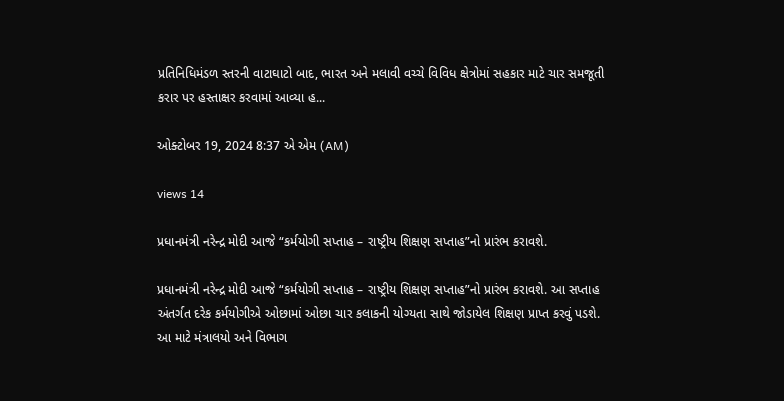પ્રતિનિધિમંડળ સ્તરની વાટાઘાટો બાદ, ભારત અને મલાવી વચ્ચે વિવિધ ક્ષેત્રોમાં સહકાર માટે ચાર સમજૂતી કરાર પર હસ્તાક્ષર કરવામાં આવ્યા હ...

ઓક્ટોબર 19, 2024 8:37 એ એમ (AM)

views 14

પ્રધાનમંત્રી નરેન્દ્ર મોદી આજે “કર્મયોગી સપ્તાહ – રાષ્ટ્રીય શિક્ષણ સપ્તાહ”નો પ્રારંભ કરાવશે.

પ્રધાનમંત્રી નરેન્દ્ર મોદી આજે “કર્મયોગી સપ્તાહ – રાષ્ટ્રીય શિક્ષણ સપ્તાહ”નો પ્રારંભ કરાવશે. આ સપ્તાહ અંતર્ગત દરેક કર્મયોગીએ ઓછામાં ઓછા ચાર કલાકની યોગ્યતા સાથે જોડાયેલ શિક્ષણ પ્રાપ્ત કરવું પડશે. આ માટે મંત્રાલયો અને વિભાગ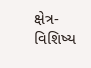ક્ષેત્ર-વિશિષ્ય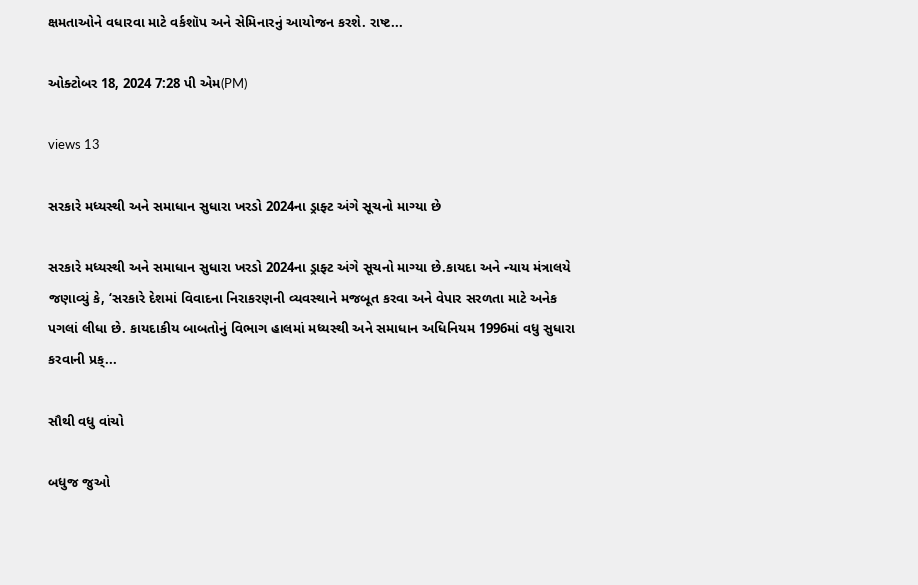ક્ષમતાઓને વધારવા માટે વર્કશૉપ અને સેમિનારનું આયોજન કરશે. રાષ્ટ...

ઓક્ટોબર 18, 2024 7:28 પી એમ(PM)

views 13

સરકારે મધ્યસ્થી અને સમાધાન સુધારા ખરડો 2024ના ડ્રાફ્ટ અંગે સૂચનો માગ્યા છે

સરકારે મધ્યસ્થી અને સમાધાન સુધારા ખરડો 2024ના ડ્રાફ્ટ અંગે સૂચનો માગ્યા છે.કાયદા અને ન્યાય મંત્રાલયે જણાવ્યું કે, ‘સરકારે દેશમાં વિવાદના નિરાકરણની વ્યવસ્થાને મજબૂત કરવા અને વેપાર સરળતા માટે અનેક પગલાં લીધા છે. કાયદાકીય બાબતોનું વિભાગ હાલમાં મધ્યસ્થી અને સમાધાન અધિનિયમ 1996માં વધુ સુધારા કરવાની પ્રક્...

સૌથી વધુ વાંચો

બધુજ જુઓ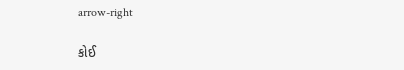arrow-right

કોઈ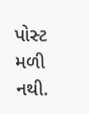પોસ્ટ મળી નથી.